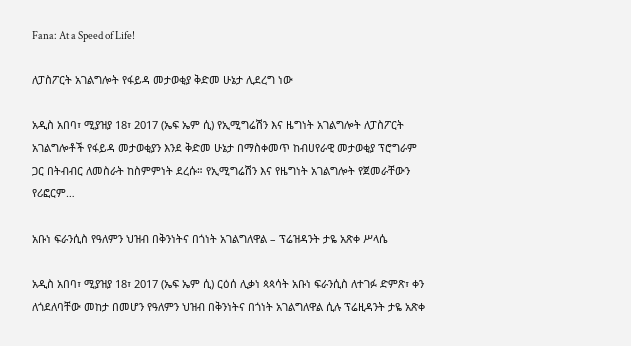Fana: At a Speed of Life!

ለፓስፖርት አገልግሎት የፋይዳ መታወቂያ ቅድመ ሁኔታ ሊደረግ ነው

አዲስ አበባ፣ ሚያዝያ 18፣ 2017 (ኤፍ ኤም ሲ) የኢሚግሬሽን እና ዜግነት አገልግሎት ለፓስፖርት አገልግሎቶች የፋይዳ መታወቂያን እንደ ቅድመ ሁኔታ በማስቀመጥ ከብሀየራዊ መታወቂያ ፕሮግራም ጋር በትብብር ለመስራት ከስምምነት ደረሱ። የኢሚግሬሽን እና የዜግነት አገልግሎት የጀመራቸውን የሪፎርም…

አቡነ ፍራንሲስ የዓለምን ህዝብ በቅንነትና በጎነት አገልግለዋል – ፕሬዝዳንት ታዬ አጽቀ ሥላሴ

አዲስ አበባ፣ ሚያዝያ 18፣ 2017 (ኤፍ ኤም ሲ) ርዕሰ ሊቃነ ጳጳሳት አቡነ ፍራንሲስ ለተገፉ ድምጽ፣ ቀን ለጎደለባቸው መከታ በመሆን የዓለምን ህዝብ በቅንነትና በጎነት አገልግለዋል ሲሉ ፕሬዚዳንት ታዬ አጽቀ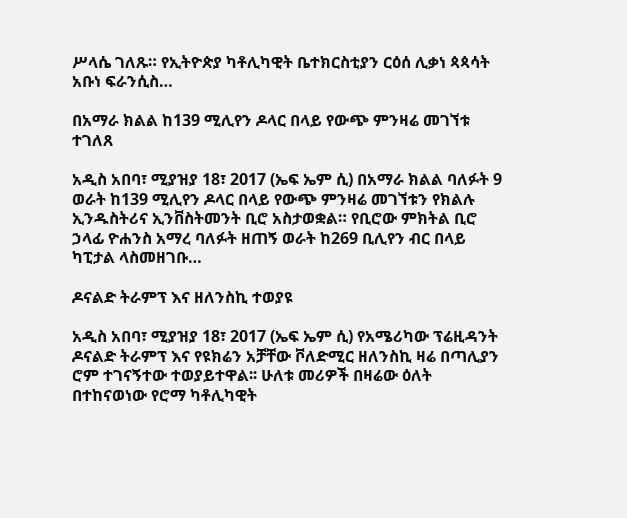ሥላሴ ገለጹ። የኢትዮጵያ ካቶሊካዊት ቤተክርስቲያን ርዕሰ ሊቃነ ጳጳሳት አቡነ ፍራንሲስ…

በአማራ ክልል ከ139 ሚሊየን ዶላር በላይ የውጭ ምንዛሬ መገኘቱ ተገለጸ

አዲስ አበባ፣ ሚያዝያ 18፣ 2017 (ኤፍ ኤም ሲ) በአማራ ክልል ባለፉት 9 ወራት ከ139 ሚሊየን ዶላር በላይ የውጭ ምንዛሬ መገኘቱን የክልሉ ኢንዱስትሪና ኢንቨስትመንት ቢሮ አስታወቋል። የቢሮው ምክትል ቢሮ ኃላፊ ዮሐንስ አማረ ባለፉት ዘጠኝ ወራት ከ269 ቢሊየን ብር በላይ ካፒታል ላስመዘገቡ…

ዶናልድ ትራምፕ እና ዘለንስኪ ተወያዩ

አዲስ አበባ፣ ሚያዝያ 18፣ 2017 (ኤፍ ኤም ሲ) የአሜሪካው ፕሬዚዳንት ዶናልድ ትራምፕ እና የዩክሬን አቻቸው ቮለድሚር ዘለንስኪ ዛሬ በጣሊያን ሮም ተገናኝተው ተወያይተዋል፡፡ ሁለቱ መሪዎች በዛሬው ዕለት በተከናወነው የሮማ ካቶሊካዊት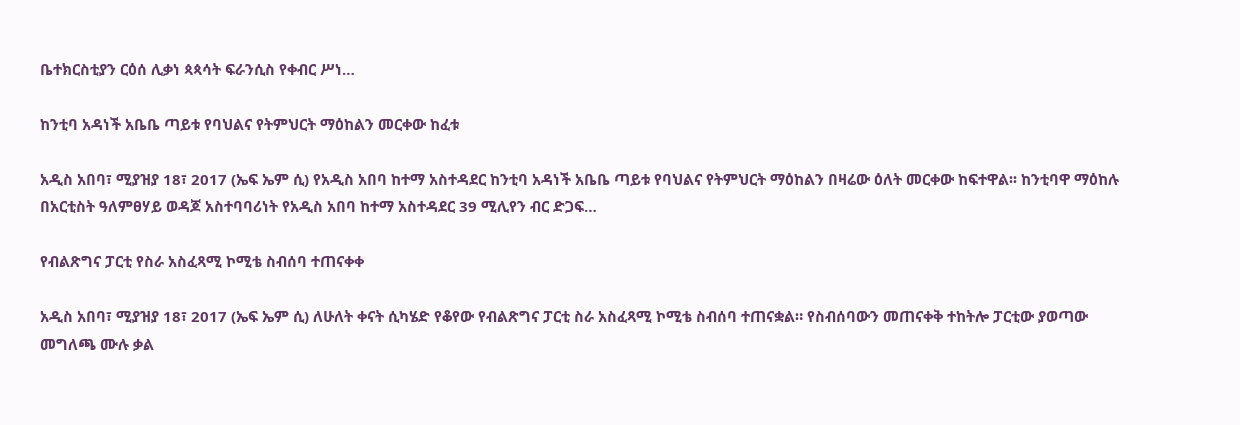ቤተክርስቲያን ርዕሰ ሊቃነ ጳጳሳት ፍራንሲስ የቀብር ሥነ…

ከንቲባ አዳነች አቤቤ ጣይቱ የባህልና የትምህርት ማዕከልን መርቀው ከፈቱ

አዲስ አበባ፣ ሚያዝያ 18፣ 2017 (ኤፍ ኤም ሲ) የአዲስ አበባ ከተማ አስተዳደር ከንቲባ አዳነች አቤቤ ጣይቱ የባህልና የትምህርት ማዕከልን በዛሬው ዕለት መርቀው ከፍተዋል፡፡ ከንቲባዋ ማዕከሉ በአርቲስት ዓለምፀሃይ ወዳጆ አስተባባሪነት የአዲስ አበባ ከተማ አስተዳደር 39 ሚሊየን ብር ድጋፍ…

የብልጽግና ፓርቲ የስራ አስፈጻሚ ኮሚቴ ስብሰባ ተጠናቀቀ

አዲስ አበባ፣ ሚያዝያ 18፣ 2017 (ኤፍ ኤም ሲ) ለሁለት ቀናት ሲካሄድ የቆየው የብልጽግና ፓርቲ ስራ አስፈጻሚ ኮሚቴ ስብሰባ ተጠናቋል። የስብሰባውን መጠናቀቅ ተከትሎ ፓርቲው ያወጣው መግለጫ ሙሉ ቃል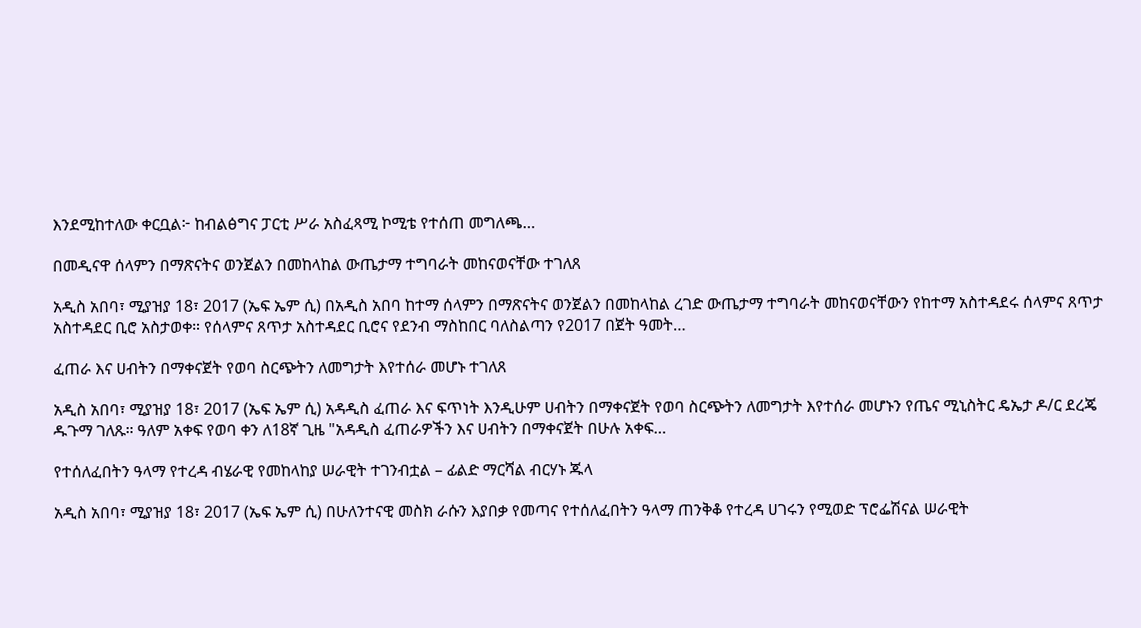እንደሚከተለው ቀርቧል፦ ከብልፅግና ፓርቲ ሥራ አስፈጻሚ ኮሚቴ የተሰጠ መግለጫ…

በመዲናዋ ሰላምን በማጽናትና ወንጀልን በመከላከል ውጤታማ ተግባራት መከናወናቸው ተገለጸ

አዲስ አበባ፣ ሚያዝያ 18፣ 2017 (ኤፍ ኤም ሲ) በአዲስ አበባ ከተማ ሰላምን በማጽናትና ወንጀልን በመከላከል ረገድ ውጤታማ ተግባራት መከናወናቸውን የከተማ አስተዳደሩ ሰላምና ጸጥታ አስተዳደር ቢሮ አስታወቀ። የሰላምና ጸጥታ አስተዳደር ቢሮና የደንብ ማስከበር ባለስልጣን የ2017 በጀት ዓመት…

ፈጠራ እና ሀብትን በማቀናጀት የወባ ስርጭትን ለመግታት እየተሰራ መሆኑ ተገለጸ

አዲስ አበባ፣ ሚያዝያ 18፣ 2017 (ኤፍ ኤም ሲ) አዳዲስ ፈጠራ እና ፍጥነት እንዲሁም ሀብትን በማቀናጀት የወባ ስርጭትን ለመግታት እየተሰራ መሆኑን የጤና ሚኒስትር ዴኤታ ዶ/ር ደረጄ ዱጉማ ገለጹ። ዓለም አቀፍ የወባ ቀን ለ18ኛ ጊዜ "አዳዲስ ፈጠራዎችን እና ሀብትን በማቀናጀት በሁሉ አቀፍ…

የተሰለፈበትን ዓላማ የተረዳ ብሄራዊ የመከላከያ ሠራዊት ተገንብቷል – ፊልድ ማርሻል ብርሃኑ ጁላ

አዲስ አበባ፣ ሚያዝያ 18፣ 2017 (ኤፍ ኤም ሲ) በሁለንተናዊ መስክ ራሱን እያበቃ የመጣና የተሰለፈበትን ዓላማ ጠንቅቆ የተረዳ ሀገሩን የሚወድ ፕሮፌሽናል ሠራዊት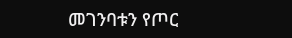መገንባቱን የጦር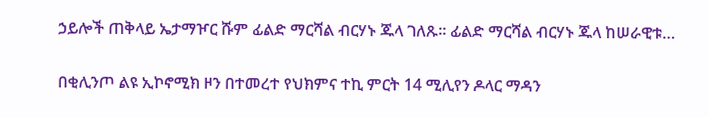ኃይሎች ጠቅላይ ኤታማዦር ሹም ፊልድ ማርሻል ብርሃኑ ጁላ ገለጹ፡፡ ፊልድ ማርሻል ብርሃኑ ጁላ ከሠራዊቱ…

በቂሊንጦ ልዩ ኢኮኖሚክ ዞን በተመረተ የህክምና ተኪ ምርት 14 ሚሊየን ዶላር ማዳን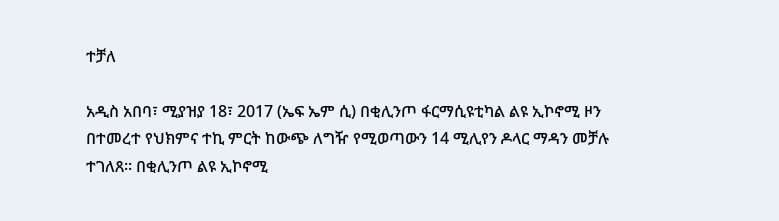ተቻለ

አዲስ አበባ፣ ሚያዝያ 18፣ 2017 (ኤፍ ኤም ሲ) በቂሊንጦ ፋርማሲዩቲካል ልዩ ኢኮኖሚ ዞን በተመረተ የህክምና ተኪ ምርት ከውጭ ለግዥ የሚወጣውን 14 ሚሊየን ዶላር ማዳን መቻሉ ተገለጸ። በቂሊንጦ ልዩ ኢኮኖሚ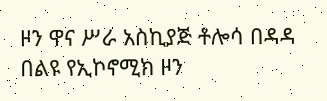ዞን ዋና ሥራ አስኪያጅ ቶሎሳ በዳዳ በልዩ የኢኮኖሚክ ዞን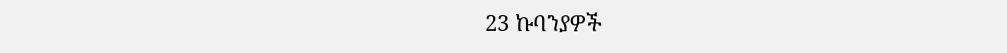23 ኩባንያዎች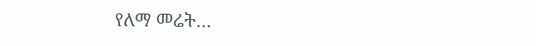የለማ መሬት…